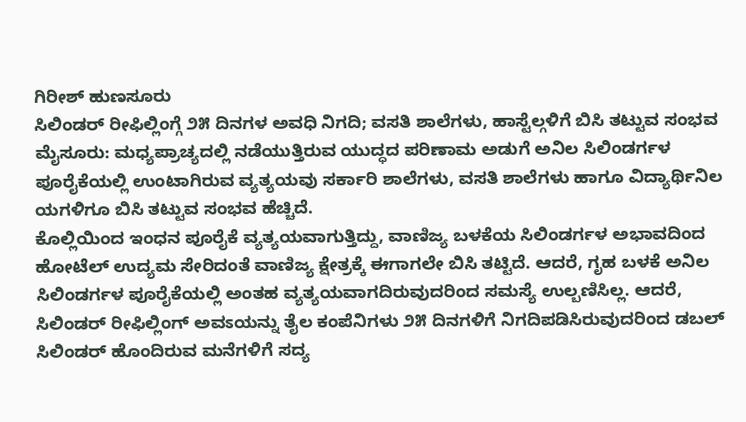ಗಿರೀಶ್ ಹುಣಸೂರು
ಸಿಲಿಂಡರ್ ರೀಫಿಲ್ಲಿಂಗ್ಗೆ ೨೫ ದಿನಗಳ ಅವಧಿ ನಿಗದಿ; ವಸತಿ ಶಾಲೆಗಳು, ಹಾಸ್ಟೆಲ್ಗಳಿಗೆ ಬಿಸಿ ತಟ್ಟುವ ಸಂಭವ
ಮೈಸೂರು: ಮಧ್ಯಪ್ರಾಚ್ಯದಲ್ಲಿ ನಡೆಯುತ್ತಿರುವ ಯುದ್ಧದ ಪರಿಣಾಮ ಅಡುಗೆ ಅನಿಲ ಸಿಲಿಂಡರ್ಗಳ ಪೂರೈಕೆಯಲ್ಲಿ ಉಂಟಾಗಿರುವ ವ್ಯತ್ಯಯವು ಸರ್ಕಾರಿ ಶಾಲೆಗಳು, ವಸತಿ ಶಾಲೆಗಳು ಹಾಗೂ ವಿದ್ಯಾರ್ಥಿನಿಲ ಯಗಳಿಗೂ ಬಿಸಿ ತಟ್ಟುವ ಸಂಭವ ಹೆಚ್ಚಿದೆ.
ಕೊಲ್ಲಿಯಿಂದ ಇಂಧನ ಪೂರೈಕೆ ವ್ಯತ್ಯಯವಾಗುತ್ತಿದ್ದು, ವಾಣಿಜ್ಯ ಬಳಕೆಯ ಸಿಲಿಂಡರ್ಗಳ ಅಭಾವದಿಂದ ಹೋಟೆಲ್ ಉದ್ಯಮ ಸೇರಿದಂತೆ ವಾಣಿಜ್ಯ ಕ್ಷೇತ್ರಕ್ಕೆ ಈಗಾಗಲೇ ಬಿಸಿ ತಟ್ಟಿದೆ. ಆದರೆ, ಗೃಹ ಬಳಕೆ ಅನಿಲ ಸಿಲಿಂಡರ್ಗಳ ಪೂರೈಕೆಯಲ್ಲಿ ಅಂತಹ ವ್ಯತ್ಯಯವಾಗದಿರುವುದರಿಂದ ಸಮಸ್ಯೆ ಉಲ್ಬಣಿಸಿಲ್ಲ. ಆದರೆ, ಸಿಲಿಂಡರ್ ರೀಫಿಲ್ಲಿಂಗ್ ಅವಽಯನ್ನು ತೈಲ ಕಂಪೆನಿಗಳು ೨೫ ದಿನಗಳಿಗೆ ನಿಗದಿಪಡಿಸಿರುವುದರಿಂದ ಡಬಲ್ ಸಿಲಿಂಡರ್ ಹೊಂದಿರುವ ಮನೆಗಳಿಗೆ ಸದ್ಯ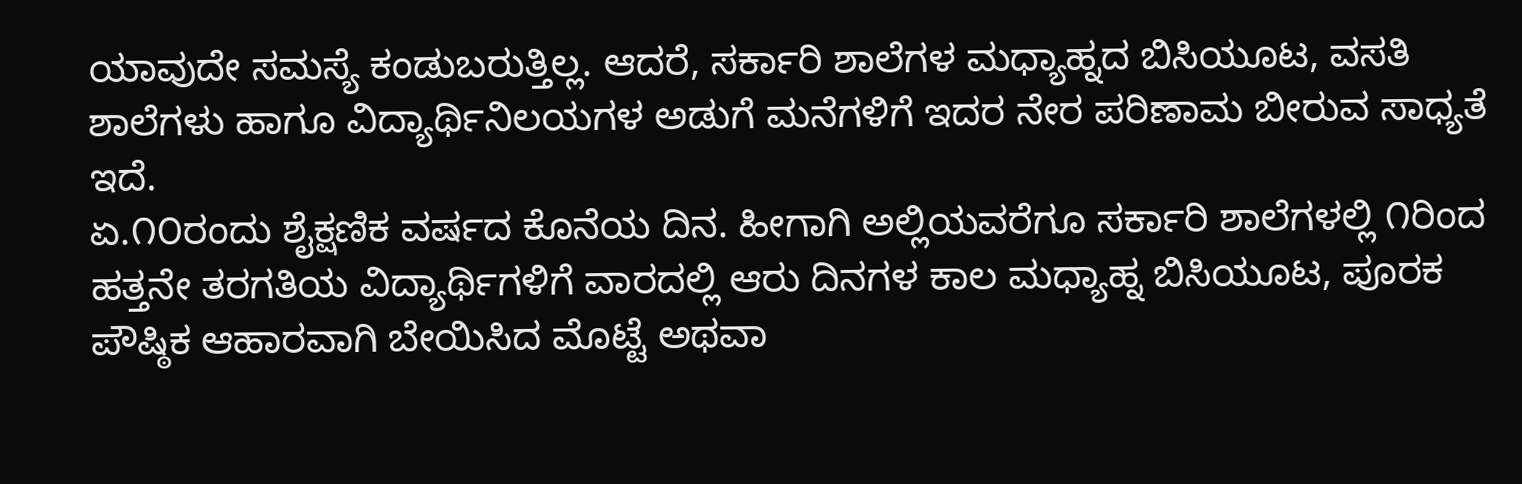ಯಾವುದೇ ಸಮಸ್ಯೆ ಕಂಡುಬರುತ್ತಿಲ್ಲ. ಆದರೆ, ಸರ್ಕಾರಿ ಶಾಲೆಗಳ ಮಧ್ಯಾಹ್ನದ ಬಿಸಿಯೂಟ, ವಸತಿ ಶಾಲೆಗಳು ಹಾಗೂ ವಿದ್ಯಾರ್ಥಿನಿಲಯಗಳ ಅಡುಗೆ ಮನೆಗಳಿಗೆ ಇದರ ನೇರ ಪರಿಣಾಮ ಬೀರುವ ಸಾಧ್ಯತೆ ಇದೆ.
ಏ.೧೦ರಂದು ಶೈಕ್ಷಣಿಕ ವರ್ಷದ ಕೊನೆಯ ದಿನ. ಹೀಗಾಗಿ ಅಲ್ಲಿಯವರೆಗೂ ಸರ್ಕಾರಿ ಶಾಲೆಗಳಲ್ಲಿ ೧ರಿಂದ ಹತ್ತನೇ ತರಗತಿಯ ವಿದ್ಯಾರ್ಥಿಗಳಿಗೆ ವಾರದಲ್ಲಿ ಆರು ದಿನಗಳ ಕಾಲ ಮಧ್ಯಾಹ್ನ ಬಿಸಿಯೂಟ, ಪೂರಕ ಪೌಷ್ಠಿಕ ಆಹಾರವಾಗಿ ಬೇಯಿಸಿದ ಮೊಟ್ಟೆ ಅಥವಾ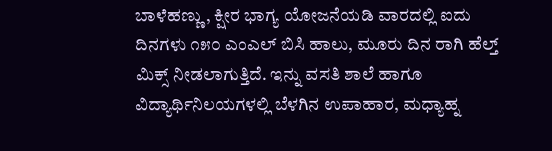ಬಾಳೆಹಣ್ಣು, ಕ್ಷೀರ ಭಾಗ್ಯ ಯೋಜನೆಯಡಿ ವಾರದಲ್ಲಿ ಐದು ದಿನಗಳು ೧೫೦ ಎಂಎಲ್ ಬಿಸಿ ಹಾಲು, ಮೂರು ದಿನ ರಾಗಿ ಹೆಲ್ತ್ ಮಿಕ್ಸ್ ನೀಡಲಾಗುತ್ತಿದೆ. ಇನ್ನು ವಸತಿ ಶಾಲೆ ಹಾಗೂ ವಿದ್ಯಾರ್ಥಿನಿಲಯಗಳಲ್ಲಿ ಬೆಳಗಿನ ಉಪಾಹಾರ, ಮಧ್ಯಾಹ್ನ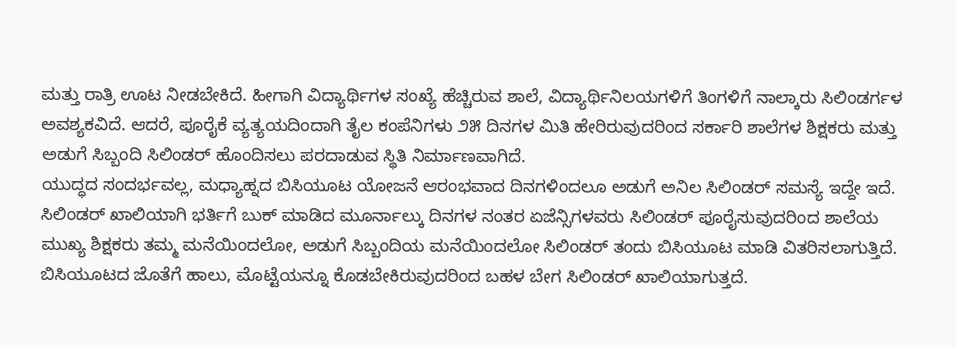ಮತ್ತು ರಾತ್ರಿ ಊಟ ನೀಡಬೇಕಿದೆ. ಹೀಗಾಗಿ ವಿದ್ಯಾರ್ಥಿಗಳ ಸಂಖ್ಯೆ ಹೆಚ್ಚಿರುವ ಶಾಲೆ, ವಿದ್ಯಾರ್ಥಿನಿಲಯಗಳಿಗೆ ತಿಂಗಳಿಗೆ ನಾಲ್ಕಾರು ಸಿಲಿಂಡರ್ಗಳ ಅವಶ್ಯಕವಿದೆ. ಆದರೆ, ಪೂರೈಕೆ ವ್ಯತ್ಯಯದಿಂದಾಗಿ ತೈಲ ಕಂಪೆನಿಗಳು ೨೫ ದಿನಗಳ ಮಿತಿ ಹೇರಿರುವುದರಿಂದ ಸರ್ಕಾರಿ ಶಾಲೆಗಳ ಶಿಕ್ಷಕರು ಮತ್ತು ಅಡುಗೆ ಸಿಬ್ಬಂದಿ ಸಿಲಿಂಡರ್ ಹೊಂದಿಸಲು ಪರದಾಡುವ ಸ್ಥಿತಿ ನಿರ್ಮಾಣವಾಗಿದೆ.
ಯುದ್ಧದ ಸಂದರ್ಭವಲ್ಲ, ಮಧ್ಯಾಹ್ನದ ಬಿಸಿಯೂಟ ಯೋಜನೆ ಆರಂಭವಾದ ದಿನಗಳಿಂದಲೂ ಅಡುಗೆ ಅನಿಲ ಸಿಲಿಂಡರ್ ಸಮಸ್ಯೆ ಇದ್ದೇ ಇದೆ. ಸಿಲಿಂಡರ್ ಖಾಲಿಯಾಗಿ ಭರ್ತಿಗೆ ಬುಕ್ ಮಾಡಿದ ಮೂರ್ನಾಲ್ಕು ದಿನಗಳ ನಂತರ ಏಜೆನ್ಸಿಗಳವರು ಸಿಲಿಂಡರ್ ಪೂರೈಸುವುದರಿಂದ ಶಾಲೆಯ ಮುಖ್ಯ ಶಿಕ್ಷಕರು ತಮ್ಮ ಮನೆಯಿಂದಲೋ, ಅಡುಗೆ ಸಿಬ್ಬಂದಿಯ ಮನೆಯಿಂದಲೋ ಸಿಲಿಂಡರ್ ತಂದು ಬಿಸಿಯೂಟ ಮಾಡಿ ವಿತರಿಸಲಾಗುತ್ತಿದೆ. ಬಿಸಿಯೂಟದ ಜೊತೆಗೆ ಹಾಲು, ಮೊಟ್ಟೆಯನ್ನೂ ಕೊಡಬೇಕಿರುವುದರಿಂದ ಬಹಳ ಬೇಗ ಸಿಲಿಂಡರ್ ಖಾಲಿಯಾಗುತ್ತದೆ.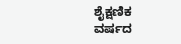ಶೈಕ್ಷಣಿಕ ವರ್ಷದ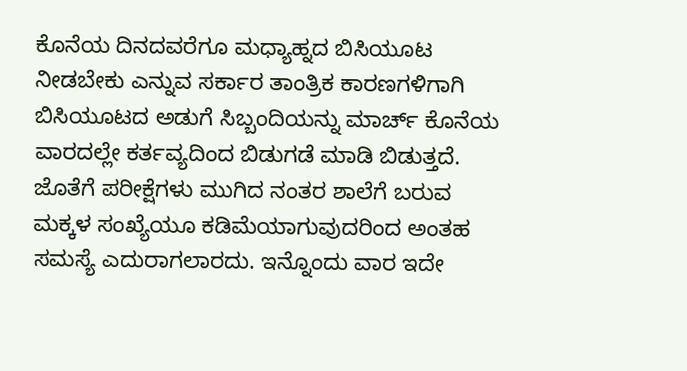ಕೊನೆಯ ದಿನದವರೆಗೂ ಮಧ್ಯಾಹ್ನದ ಬಿಸಿಯೂಟ ನೀಡಬೇಕು ಎನ್ನುವ ಸರ್ಕಾರ ತಾಂತ್ರಿಕ ಕಾರಣಗಳಿಗಾಗಿ ಬಿಸಿಯೂಟದ ಅಡುಗೆ ಸಿಬ್ಬಂದಿಯನ್ನು ಮಾರ್ಚ್ ಕೊನೆಯ ವಾರದಲ್ಲೇ ಕರ್ತವ್ಯದಿಂದ ಬಿಡುಗಡೆ ಮಾಡಿ ಬಿಡುತ್ತದೆ. ಜೊತೆಗೆ ಪರೀಕ್ಷೆಗಳು ಮುಗಿದ ನಂತರ ಶಾಲೆಗೆ ಬರುವ ಮಕ್ಕಳ ಸಂಖ್ಯೆಯೂ ಕಡಿಮೆಯಾಗುವುದರಿಂದ ಅಂತಹ ಸಮಸ್ಯೆ ಎದುರಾಗಲಾರದು. ಇನ್ನೊಂದು ವಾರ ಇದೇ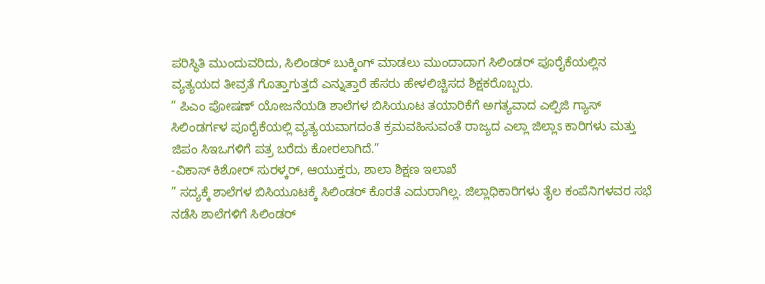ಪರಿಸ್ಥಿತಿ ಮುಂದುವರಿದು, ಸಿಲಿಂಡರ್ ಬುಕ್ಕಿಂಗ್ ಮಾಡಲು ಮುಂದಾದಾಗ ಸಿಲಿಂಡರ್ ಪೂರೈಕೆಯಲ್ಲಿನ ವ್ಯತ್ಯಯದ ತೀವ್ರತೆ ಗೊತ್ತಾಗುತ್ತದೆ ಎನ್ನುತ್ತಾರೆ ಹೆಸರು ಹೇಳಲಿಚ್ಚಿಸದ ಶಿಕ್ಷಕರೊಬ್ಬರು.
” ಪಿಎಂ ಪೋಷಣ್ ಯೋಜನೆಯಡಿ ಶಾಲೆಗಳ ಬಿಸಿಯೂಟ ತಯಾರಿಕೆಗೆ ಅಗತ್ಯವಾದ ಎಲ್ಪಿಜಿ ಗ್ಯಾಸ್ ಸಿಲಿಂಡರ್ಗಳ ಪೂರೈಕೆಯಲ್ಲಿ ವ್ಯತ್ಯಯವಾಗದಂತೆ ಕ್ರಮವಹಿಸುವಂತೆ ರಾಜ್ಯದ ಎಲ್ಲಾ ಜಿಲ್ಲಾಽ ಕಾರಿಗಳು ಮತ್ತು ಜಿಪಂ ಸಿಇಒಗಳಿಗೆ ಪತ್ರ ಬರೆದು ಕೋರಲಾಗಿದೆ.”
-ವಿಕಾಸ್ ಕಿಶೋರ್ ಸುರಳ್ಕರ್, ಆಯುಕ್ತರು, ಶಾಲಾ ಶಿಕ್ಷಣ ಇಲಾಖೆ
” ಸದ್ಯಕ್ಕೆ ಶಾಲೆಗಳ ಬಿಸಿಯೂಟಕ್ಕೆ ಸಿಲಿಂಡರ್ ಕೊರತೆ ಎದುರಾಗಿಲ್ಲ. ಜಿಲ್ಲಾಧಿಕಾರಿಗಳು ತೈಲ ಕಂಪೆನಿಗಳವರ ಸಭೆ ನಡೆಸಿ ಶಾಲೆಗಳಿಗೆ ಸಿಲಿಂಡರ್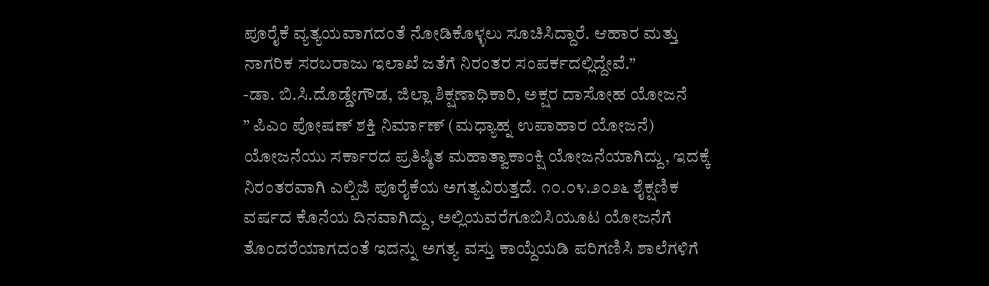ಪೂರೈಕೆ ವ್ಯತ್ಯಯವಾಗದಂತೆ ನೋಡಿಕೊಳ್ಳಲು ಸೂಚಿಸಿದ್ದಾರೆ. ಆಹಾರ ಮತ್ತು ನಾಗರಿಕ ಸರಬರಾಜು ಇಲಾಖೆ ಜತೆಗೆ ನಿರಂತರ ಸಂಪರ್ಕದಲ್ಲಿದ್ದೇವೆ.”
-ಡಾ. ಬಿ.ಸಿ.ದೊಡ್ಡೇಗೌಡ, ಜಿಲ್ಲಾ ಶಿಕ್ಷಣಾಧಿಕಾರಿ, ಅಕ್ಷರ ದಾಸೋಹ ಯೋಜನೆ
” ಪಿಎಂ ಪೋಷಣ್ ಶಕ್ತಿ ನಿರ್ಮಾಣ್ (ಮಧ್ಯಾಹ್ನ ಉಪಾಹಾರ ಯೋಜನೆ) ಯೋಜನೆಯು ಸರ್ಕಾರದ ಪ್ರತಿಷ್ಠಿತ ಮಹಾತ್ವಾಕಾಂಕ್ಷಿ ಯೋಜನೆಯಾಗಿದ್ದು, ಇದಕ್ಕೆ ನಿರಂತರವಾಗಿ ಎಲ್ಪಿಜಿ ಪೂರೈಕೆಯ ಅಗತ್ಯವಿರುತ್ತದೆ. ೧೦.೦೪.೨೦೨೬ ಶೈಕ್ಷಣಿಕ ವರ್ಷದ ಕೊನೆಯ ದಿನವಾಗಿದ್ದು, ಅಲ್ಲಿಯವರೆಗೂಬಿಸಿಯೂಟ ಯೋಜನೆಗೆ ತೊಂದರೆಯಾಗದಂತೆ ಇದನ್ನು ಅಗತ್ಯ ವಸ್ತು ಕಾಯ್ದೆಯಡಿ ಪರಿಗಣಿಸಿ ಶಾಲೆಗಳಿಗೆ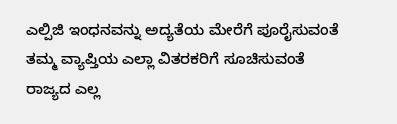ಎಲ್ಪಿಜಿ ಇಂಧನವನ್ನು ಅದ್ಯತೆಯ ಮೇರೆಗೆ ಪೂರೈಸುವಂತೆ ತಮ್ಮ ವ್ಯಾಪ್ತಿಯ ಎಲ್ಲಾ ವಿತರಕರಿಗೆ ಸೂಚಿಸುವಂತೆ ರಾಜ್ಯದ ಎಲ್ಲ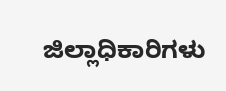ಜಿಲ್ಲಾಧಿಕಾರಿಗಳು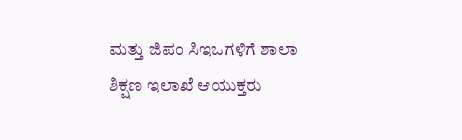ಮತ್ತು ಜಿಪಂ ಸಿಇಒಗಳಿಗೆ ಶಾಲಾ ಶಿಕ್ಷಣ ಇಲಾಖೆ ಆಯುಕ್ತರು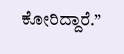ಕೋರಿದ್ದಾರೆ.”